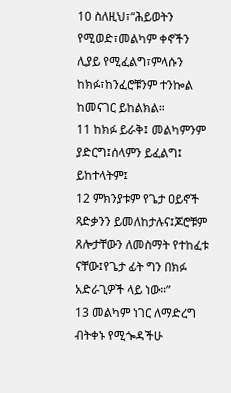10 ስለዚህ፣“ሕይወትን የሚወድ፣መልካም ቀኖችን ሊያይ የሚፈልግ፣ምላሱን ከክፉ፣ከንፈሮቹንም ተንኰል ከመናገር ይከልክል።
11 ከክፉ ይራቅ፤ መልካምንም ያድርግ፤ሰላምን ይፈልግ፤ ይከተላትም፤
12 ምክንያቱም የጌታ ዐይኖች ጻድቃንን ይመለከታሉና፤ጆሮቹም ጸሎታቸውን ለመስማት የተከፈቱ ናቸው፤የጌታ ፊት ግን በክፉ አድራጊዎች ላይ ነው።”
13 መልካም ነገር ለማድረግ ብትቀኑ የሚጐዳችሁ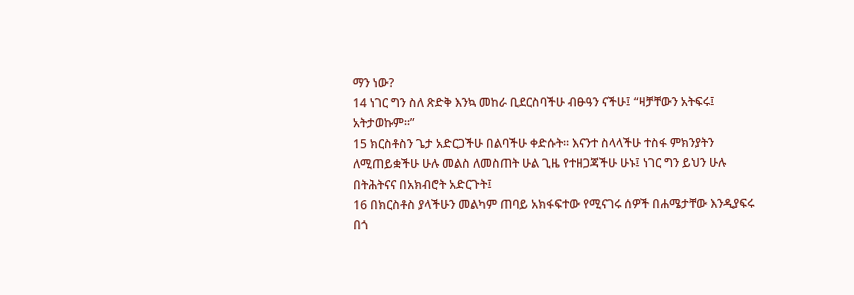ማን ነው?
14 ነገር ግን ስለ ጽድቅ እንኳ መከራ ቢደርስባችሁ ብፁዓን ናችሁ፤ “ዛቻቸውን አትፍሩ፤ አትታወኩም።”
15 ክርስቶስን ጌታ አድርጋችሁ በልባችሁ ቀድሱት። እናንተ ስላላችሁ ተስፋ ምክንያትን ለሚጠይቋችሁ ሁሉ መልስ ለመስጠት ሁል ጊዜ የተዘጋጃችሁ ሁኑ፤ ነገር ግን ይህን ሁሉ በትሕትናና በአክብሮት አድርጉት፤
16 በክርስቶስ ያላችሁን መልካም ጠባይ አክፋፍተው የሚናገሩ ሰዎች በሐሜታቸው እንዲያፍሩ በጎ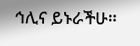ኅሊና ይኑራችሁ።